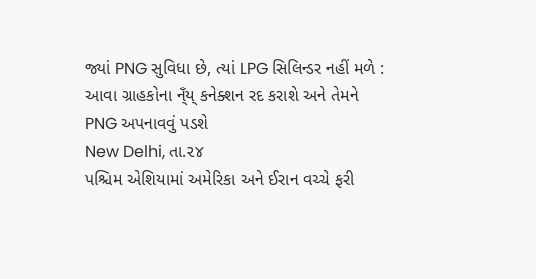જ્યાં PNG સુવિધા છે, ત્યાં LPG સિલિન્ડર નહીં મળે : આવા ગ્રાહકોના ન્ઁય્ કનેક્શન રદ કરાશે અને તેમને PNG અપનાવવું પડશે
New Delhi, તા.૨૪
પશ્ચિમ એશિયામાં અમેરિકા અને ઈરાન વચ્ચે ફરી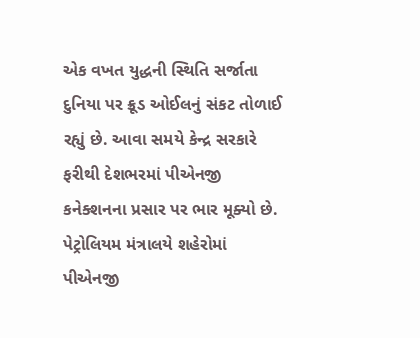એક વખત યુદ્ધની સ્થિતિ સર્જાતા દુનિયા પર ક્રૂડ ઓઈલનું સંકટ તોળાઈ રહ્યું છે. આવા સમયે કેન્દ્ર સરકારે ફરીથી દેશભરમાં પીએનજી કનેક્શનના પ્રસાર પર ભાર મૂક્યો છે. પેટ્રોલિયમ મંત્રાલયે શહેરોમાં પીએનજી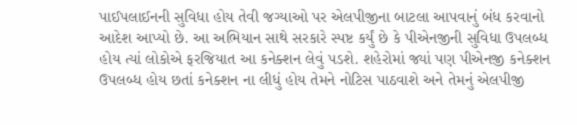પાઈપલાઈનની સુવિધા હોય તેવી જગ્યાઓ પર એલપીજીના બાટલા આપવાનું બંધ કરવાનો આદેશ આપ્યો છે. આ અભિયાન સાથે સરકારે સ્પષ્ટ કર્યું છે કે પીએનજીની સુવિધા ઉપલબ્ધ હોય ત્યાં લોકોએ ફરજિયાત આ કનેક્શન લેવું પડશે. શહેરોમાં જ્યાં પણ પીએનજી કનેક્શન ઉપલબ્ધ હોય છતાં કનેક્શન ના લીધું હોય તેમને નોટિસ પાઠવાશે અને તેમનું એલપીજી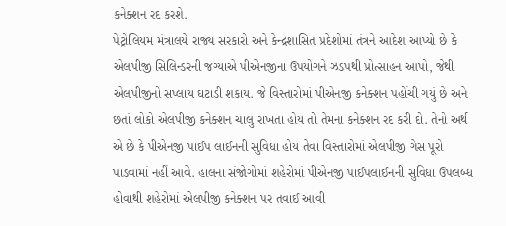કનેક્શન રદ કરશે.
પેટ્રોલિયમ મંત્રાલયે રાજ્ય સરકારો અને કેન્દ્રશાસિત પ્રદેશોમાં તંત્રને આદેશ આપ્યો છે કે એલપીજી સિલિન્ડરની જગ્યાએ પીએનજીના ઉપયોગને ઝડપથી પ્રોત્સાહન આપો, જેથી એલપીજીનો સપ્લાય ઘટાડી શકાય. જે વિસ્તારોમાં પીએનજી કનેક્શન પહોંચી ગયું છે અને છતાં લોકો એલપીજી કનેક્શન ચાલુ રાખતા હોય તો તેમના કનેક્શન રદ કરી દો. તેનો અર્થ એ છે કે પીએનજી પાઈપ લાઈનની સુવિધા હોય તેવા વિસ્તારોમાં એલપીજી ગેસ પૂરો પાડવામાં નહીં આવે. હાલના સંજોગોમાં શહેરોમાં પીએનજી પાઈપલાઈનની સુવિધા ઉપલબ્ધ હોવાથી શહેરોમાં એલપીજી કનેક્શન પર તવાઈ આવી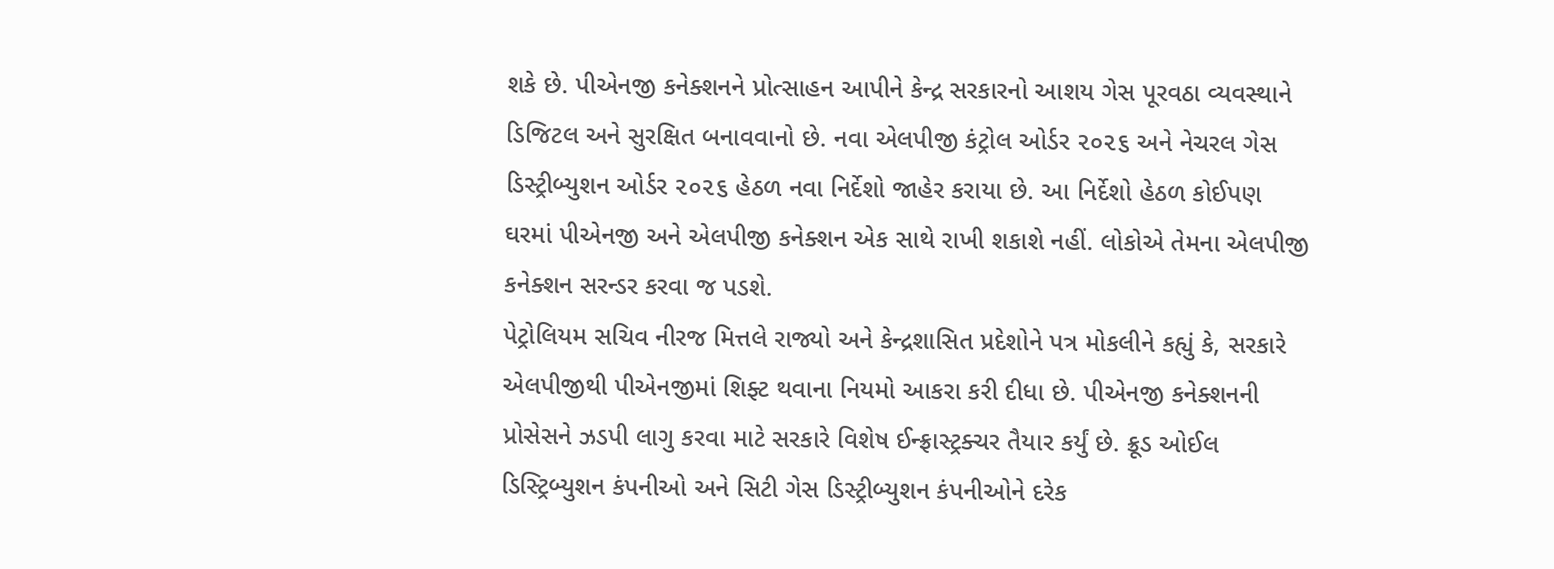શકે છે. પીએનજી કનેક્શનને પ્રોત્સાહન આપીને કેન્દ્ર સરકારનો આશય ગેસ પૂરવઠા વ્યવસ્થાને ડિજિટલ અને સુરક્ષિત બનાવવાનો છે. નવા એલપીજી કંટ્રોલ ઓર્ડર ૨૦૨૬ અને નેચરલ ગેસ ડિસ્ટ્રીબ્યુશન ઓર્ડર ૨૦૨૬ હેઠળ નવા નિર્દેશો જાહેર કરાયા છે. આ નિર્દેશો હેઠળ કોઈપણ ઘરમાં પીએનજી અને એલપીજી કનેક્શન એક સાથે રાખી શકાશે નહીં. લોકોએ તેમના એલપીજી કનેક્શન સરન્ડર કરવા જ પડશે.
પેટ્રોલિયમ સચિવ નીરજ મિત્તલે રાજ્યો અને કેન્દ્રશાસિત પ્રદેશોને પત્ર મોકલીને કહ્યું કે, સરકારે એલપીજીથી પીએનજીમાં શિફ્ટ થવાના નિયમો આકરા કરી દીધા છે. પીએનજી કનેક્શનની પ્રોસેસને ઝડપી લાગુ કરવા માટે સરકારે વિશેષ ઈન્ફ્રાસ્ટ્રક્ચર તૈયાર કર્યું છે. ક્રૂડ ઓઈલ ડિસ્ટ્રિબ્યુશન કંપનીઓ અને સિટી ગેસ ડિસ્ટ્રીબ્યુશન કંપનીઓને દરેક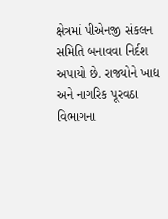ક્ષેત્રમાં પીએનજી સંકલન સમિતિ બનાવવા નિર્દશ અપાયો છે. રાજ્યોને ખાદ્ય અને નાગરિક પૂરવઠા વિભાગના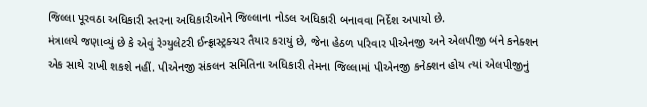જિલ્લા પૂરવઠા અધિકારી સ્તરના અધિકારીઓને જિલ્લાના નોડલ અધિકારી બનાવવા નિર્દેશ અપાયો છે.
મંત્રાલયે જણાવ્યું છે કે એવું રેગ્યુલેટરી ઈન્ફ્રાસ્ટ્રક્ચર તૈયાર કરાયું છે, જેના હેઠળ પરિવાર પીએનજી અને એલપીજી બંને કનેક્શન એક સાથે રાખી શકશે નહીં. પીએનજી સંકલન સમિતિના અધિકારી તેમના જિલ્લામાં પીએનજી કનેક્શન હોય ત્યાં એલપીજીનું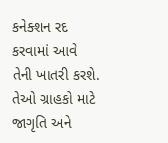કનેક્શન રદ કરવામાં આવે તેની ખાતરી કરશે. તેઓ ગ્રાહકો માટે જાગૃતિ અને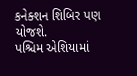કનેક્શન શિબિર પણ યોજશે.
પશ્ચિમ એશિયામાં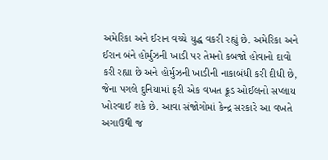અમેરિકા અને ઈરાન વચ્ચે યુદ્ધ વકરી રહ્યું છે. અમેરિકા અને ઈરાન બંને હોર્મુઝની ખાડી પર તેમનો કબજો હોવાનો દાવો કરી રહ્યા છે અને હોર્મુઝની ખાડીની નાકાબંધી કરી દીધી છે, જેના પગલે દુનિયામાં ફરી એક વખત ક્રૂડ ઓઈલનો સપ્લાય ખોરવાઈ શકે છે. આવા સંજોગોમાં કેન્દ્ર સરકારે આ વખતે અગાઉથી જ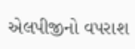એલપીજીનો વપરાશ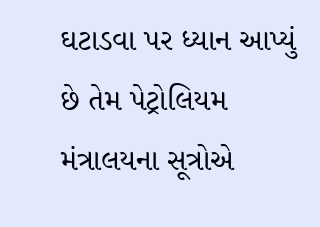ઘટાડવા પર ધ્યાન આપ્યું છે તેમ પેટ્રોલિયમ મંત્રાલયના સૂત્રોએ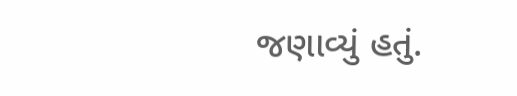જણાવ્યું હતું.